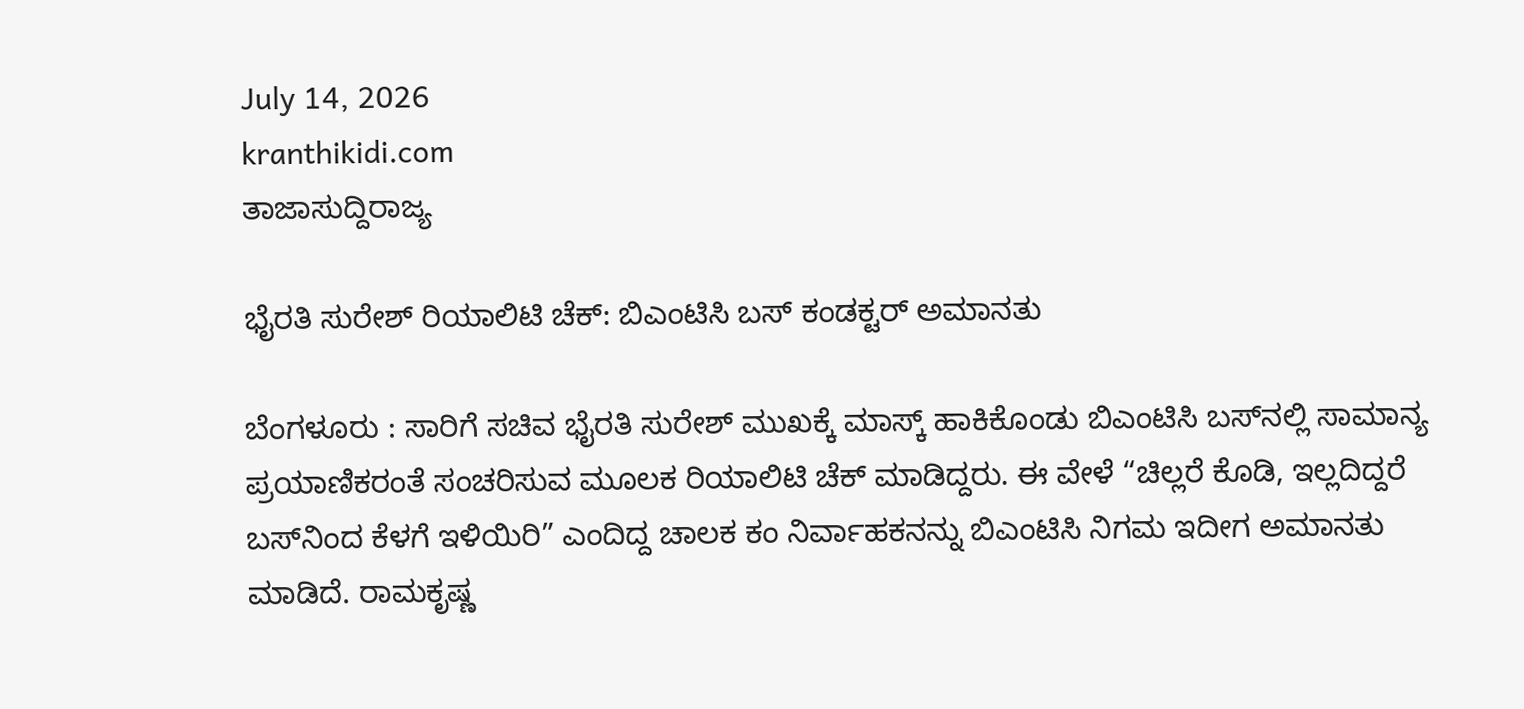July 14, 2026
kranthikidi.com
ತಾಜಾಸುದ್ದಿರಾಜ್ಯ

ಭೈರತಿ ಸುರೇಶ್ ರಿಯಾಲಿಟಿ ಚೆಕ್: ಬಿಎಂಟಿಸಿ ಬಸ್ ಕಂಡಕ್ಟರ್ ಅಮಾನತು

ಬೆಂಗಳೂರು : ಸಾರಿಗೆ ಸಚಿವ ಭೈರತಿ ಸುರೇಶ್ ಮುಖಕ್ಕೆ ಮಾಸ್ಕ್ ಹಾಕಿಕೊಂಡು ಬಿಎಂಟಿಸಿ ಬಸ್‌ನಲ್ಲಿ ಸಾಮಾನ್ಯ ಪ್ರಯಾಣಿಕರಂತೆ ಸಂಚರಿಸುವ ಮೂಲಕ ರಿಯಾಲಿಟಿ ಚೆಕ್ ಮಾಡಿದ್ದರು. ಈ ವೇಳೆ “ಚಿಲ್ಲರೆ ಕೊಡಿ, ಇಲ್ಲದಿದ್ದರೆ ಬಸ್‌ನಿಂದ ಕೆಳಗೆ ಇಳಿಯಿರಿ” ಎಂದಿದ್ದ ಚಾಲಕ ಕಂ ನಿರ್ವಾಹಕನನ್ನು ಬಿಎಂಟಿಸಿ ನಿಗಮ ಇದೀಗ ಅಮಾನತು ಮಾಡಿದೆ. ರಾಮಕೃಷ್ಣ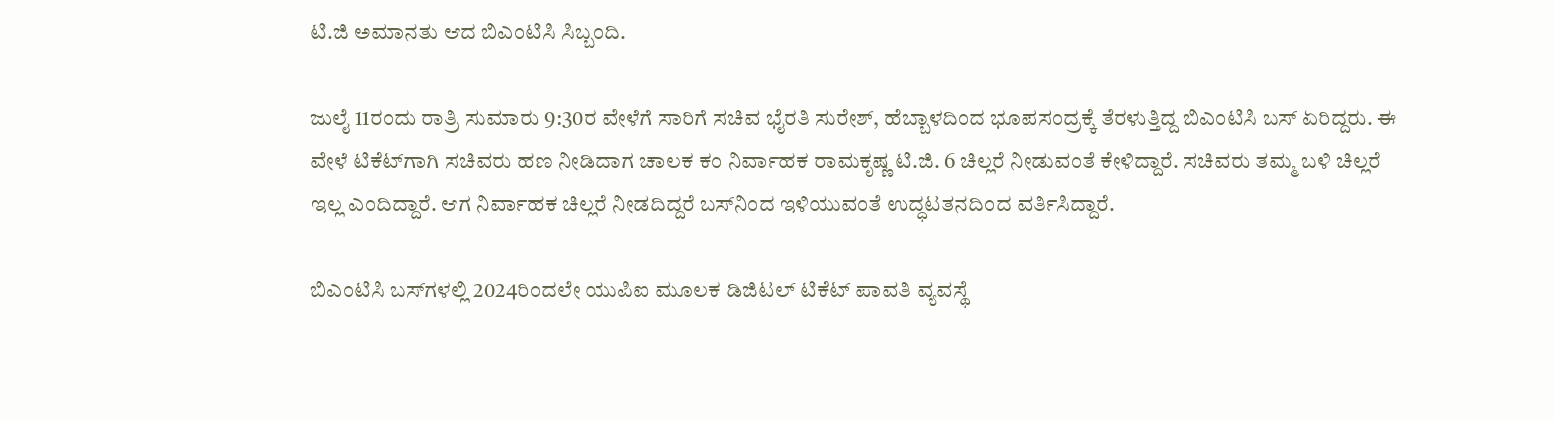ಟಿ.ಜಿ ಅಮಾನತು ಆದ ಬಿಎಂಟಿಸಿ ಸಿಬ್ಬಂದಿ.

ಜುಲೈ 11ರಂದು ರಾತ್ರಿ ಸುಮಾರು 9:30ರ ವೇಳೆಗೆ ಸಾರಿಗೆ ಸಚಿವ ಭೈರತಿ ಸುರೇಶ್, ಹೆಬ್ಬಾಳದಿಂದ ಭೂಪಸಂದ್ರಕ್ಕೆ ತೆರಳುತ್ತಿದ್ದ ಬಿಎಂಟಿಸಿ ಬಸ್‌ ಏರಿದ್ದರು. ಈ ವೇಳೆ ಟಿಕೆಟ್‌ಗಾಗಿ ಸಚಿವರು ಹಣ ನೀಡಿದಾಗ ಚಾಲಕ ಕಂ ನಿರ್ವಾಹಕ ರಾಮಕೃಷ್ಣ ಟಿ.ಜಿ. 6 ಚಿಲ್ಲರೆ ನೀಡುವಂತೆ ಕೇಳಿದ್ದಾರೆ. ಸಚಿವರು ತಮ್ಮ ಬಳಿ ಚಿಲ್ಲರೆ ಇಲ್ಲ ಎಂದಿದ್ದಾರೆ. ಆಗ ನಿರ್ವಾಹಕ ಚಿಲ್ಲರೆ ನೀಡದಿದ್ದರೆ ಬಸ್‌ನಿಂದ ಇಳಿಯುವಂತೆ ಉದ್ಧಟತನದಿಂದ ವರ್ತಿಸಿದ್ದಾರೆ.

ಬಿಎಂಟಿಸಿ ಬಸ್‌ಗಳಲ್ಲಿ 2024ರಿಂದಲೇ ಯುಪಿಐ ಮೂಲಕ ಡಿಜಿಟಲ್ ಟಿಕೆಟ್ ಪಾವತಿ ವ್ಯವಸ್ಥೆ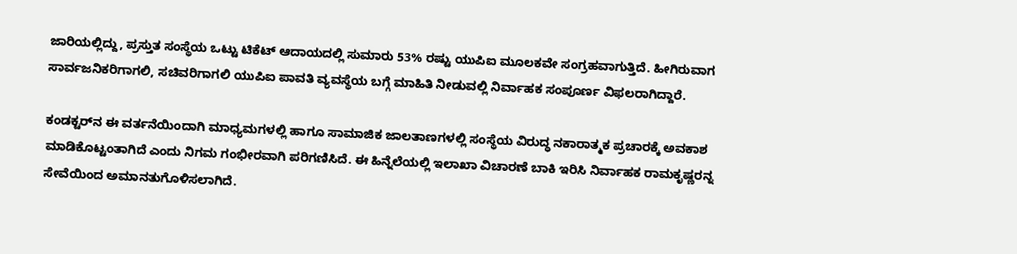ಜಾರಿಯಲ್ಲಿದ್ದು, ಪ್ರಸ್ತುತ ಸಂಸ್ಥೆಯ ಒಟ್ಟು ಟಿಕೆಟ್ ಆದಾಯದಲ್ಲಿ ಸುಮಾರು 53% ರಷ್ಟು ಯುಪಿಐ ಮೂಲಕವೇ ಸಂಗ್ರಹವಾಗುತ್ತಿದೆ. ಹೀಗಿರುವಾಗ ಸಾರ್ವಜನಿಕರಿಗಾಗಲಿ, ಸಚಿವರಿಗಾಗಲಿ ಯುಪಿಐ ಪಾವತಿ ವ್ಯವಸ್ಥೆಯ ಬಗ್ಗೆ ಮಾಹಿತಿ ನೀಡುವಲ್ಲಿ ನಿರ್ವಾಹಕ ಸಂಪೂರ್ಣ ವಿಫಲರಾಗಿದ್ದಾರೆ.

ಕಂಡಕ್ಟರ್‌ನ ಈ ವರ್ತನೆಯಿಂದಾಗಿ ಮಾಧ್ಯಮಗಳಲ್ಲಿ ಹಾಗೂ ಸಾಮಾಜಿಕ ಜಾಲತಾಣಗಳಲ್ಲಿ ಸಂಸ್ಥೆಯ ವಿರುದ್ಧ ನಕಾರಾತ್ಮಕ ಪ್ರಚಾರಕ್ಕೆ ಅವಕಾಶ ಮಾಡಿಕೊಟ್ಟಂತಾಗಿದೆ ಎಂದು ನಿಗಮ ಗಂಭೀರವಾಗಿ ಪರಿಗಣಿಸಿದೆ. ಈ ಹಿನ್ನೆಲೆಯಲ್ಲಿ ಇಲಾಖಾ ವಿಚಾರಣೆ ಬಾಕಿ ಇರಿಸಿ ನಿರ್ವಾಹಕ ರಾಮಕೃಷ್ಣರನ್ನ ಸೇವೆಯಿಂದ ಅಮಾನತುಗೊಳಿಸಲಾಗಿದೆ.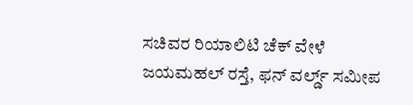ಸಚಿವರ ರಿಯಾಲಿಟಿ ಚೆಕ್ ವೇಳೆ ಜಯಮಹಲ್ ರಸ್ತೆ, ಫನ್ ವರ್ಲ್ಡ್ ಸಮೀಪ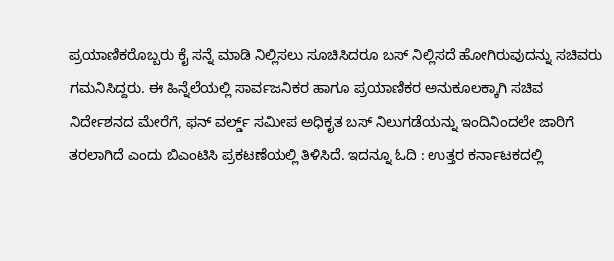ಪ್ರಯಾಣಿಕರೊಬ್ಬರು ಕೈ ಸನ್ನೆ ಮಾಡಿ ನಿಲ್ಲಿಸಲು ಸೂಚಿಸಿದರೂ ಬಸ್ ನಿಲ್ಲಿಸದೆ ಹೋಗಿರುವುದನ್ನು ಸಚಿವರು ಗಮನಿಸಿದ್ದರು. ಈ ಹಿನ್ನೆಲೆಯಲ್ಲಿ ಸಾರ್ವಜನಿಕರ ಹಾಗೂ ಪ್ರಯಾಣಿಕರ ಅನುಕೂಲಕ್ಕಾಗಿ ಸಚಿವ ನಿರ್ದೇಶನದ ಮೇರೆಗೆ, ಫನ್ ವರ್ಲ್ಡ್ ಸಮೀಪ ಅಧಿಕೃತ ಬಸ್ ನಿಲುಗಡೆಯನ್ನು ಇಂದಿನಿಂದಲೇ ಜಾರಿಗೆ ತರಲಾಗಿದೆ ಎಂದು ಬಿಎಂಟಿಸಿ ಪ್ರಕಟಣೆಯಲ್ಲಿ ತಿಳಿಸಿದೆ. ಇದನ್ನೂ ಓದಿ : ಉತ್ತರ ಕರ್ನಾಟಕದಲ್ಲಿ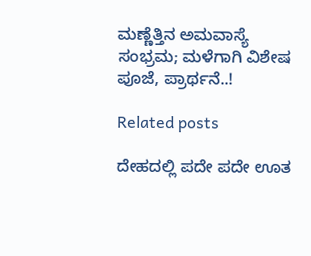ಮಣ್ಣೆತ್ತಿನ ಅಮವಾಸ್ಯೆ ಸಂಭ್ರಮ; ಮಳೆಗಾಗಿ ವಿಶೇಷ ಪೂಜೆ, ಪ್ರಾರ್ಥನೆ..!

Related posts

ದೇಹದಲ್ಲಿ ಪದೇ ಪದೇ ಊತ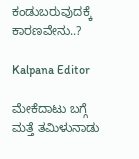ಕಂಡುಬರುವುದಕ್ಕೆ ಕಾರಣವೇನು..?

Kalpana Editor

ಮೇಕೆದಾಟು ಬಗ್ಗೆ ಮತ್ತೆ ತಮಿಳುನಾಡು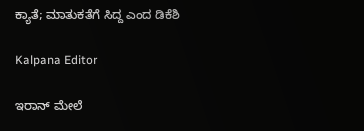ಕ್ಯಾತೆ; ಮಾತುಕತೆಗೆ ಸಿದ್ದ ಎಂದ ಡಿಕೆಶಿ

Kalpana Editor

ಇರಾನ್ ಮೇಲೆ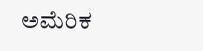ಅಮೆರಿಕ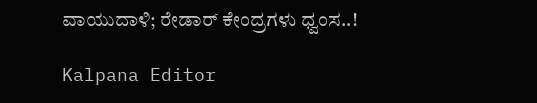ವಾಯುದಾಳಿ; ರೇಡಾರ್ ಕೇಂದ್ರಗಳು ಧ್ವಂಸ..!

Kalpana Editor